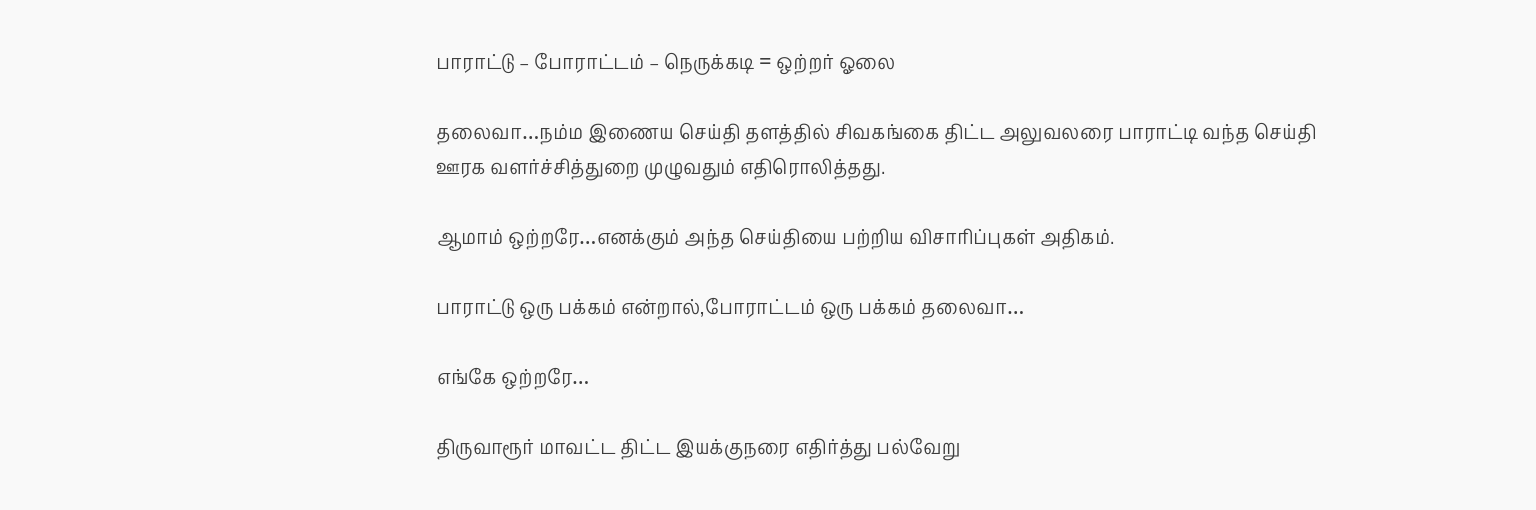பாராட்டு – போராட்டம் – நெருக்கடி = ஒற்றர் ஓலை

தலைவா…நம்ம இணைய செய்தி தளத்தில் சிவகங்கை திட்ட அலுவலரை பாராட்டி வந்த செய்தி ஊரக வளர்ச்சித்துறை முழுவதும் எதிரொலித்தது.

ஆமாம் ஒற்றரே…எனக்கும் அந்த செய்தியை பற்றிய விசாரிப்புகள் அதிகம்.

பாராட்டு ஒரு பக்கம் என்றால்,போராட்டம் ஒரு பக்கம் தலைவா…

எங்கே ஒற்றரே…

திருவாரூர் மாவட்ட திட்ட இயக்குநரை எதிர்த்து பல்வேறு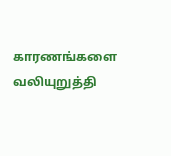காரணங்களை வலியுறுத்தி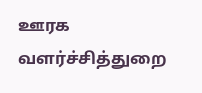ஊரக வளர்ச்சித்துறை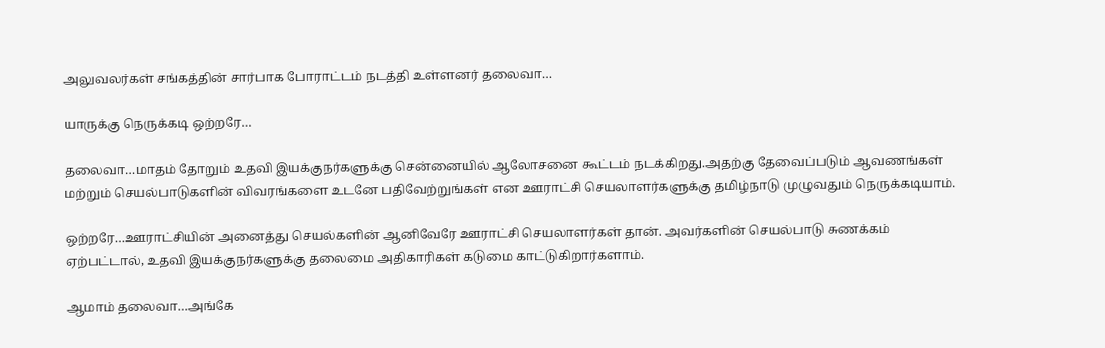அலுவலர்கள் சங்கத்தின் சார்பாக போராட்டம் நடத்தி உள்ளனர் தலைவா…

யாருக்கு நெருக்கடி ஒற்றரே…

தலைவா…மாதம் தோறும் உதவி இயக்குநர்களுக்கு சென்னையில் ஆலோசனை கூட்டம் நடக்கிறது.அதற்கு தேவைப்படும் ஆவணங்கள் மற்றும் செயல்பாடுகளின் விவரங்களை உடனே பதிவேற்றுங்கள் என ஊராட்சி செயலாளர்களுக்கு தமிழ்நாடு முழுவதும் நெருக்கடியாம்.

ஒற்றரே…ஊராட்சியின் அனைத்து செயல்களின் ஆனிவேரே ஊராட்சி செயலாளர்கள் தான். அவர்களின் செயல்பாடு சுணக்கம் ஏற்பட்டால், உதவி இயக்குநர்களுக்கு தலைமை அதிகாரிகள் கடுமை காட்டுகிறார்களாம்.

ஆமாம் தலைவா…அங்கே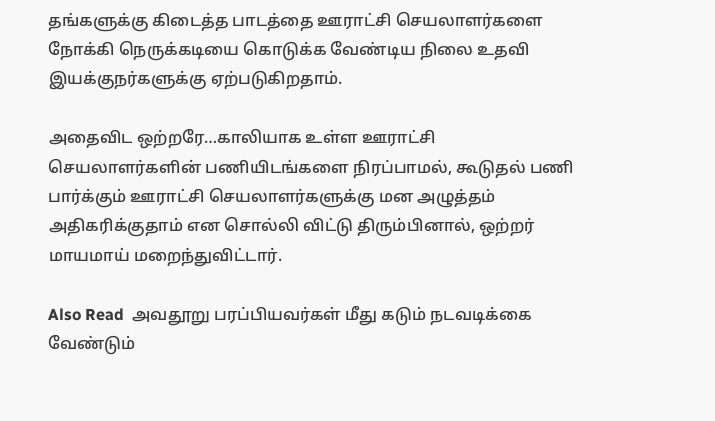தங்களுக்கு கிடைத்த பாடத்தை ஊராட்சி செயலாளர்களை நோக்கி நெருக்கடியை கொடுக்க வேண்டிய நிலை உதவி இயக்குநர்களுக்கு ஏற்படுகிறதாம்.

அதைவிட ஒற்றரே…காலியாக உள்ள ஊராட்சி செயலாளர்களின் பணியிடங்களை நிரப்பாமல், கூடுதல் பணி பார்க்கும் ஊராட்சி செயலாளர்களுக்கு மன அழுத்தம் அதிகரிக்குதாம் என சொல்லி விட்டு திரும்பினால், ஒற்றர் மாயமாய் மறைந்துவிட்டார்.

Also Read  அவதூறு பரப்பியவர்கள் மீது கடும் நடவடிக்கை வேண்டும்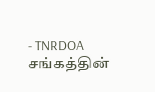- TNRDOA சங்கத்தின்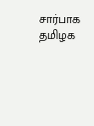சார்பாக தமிழக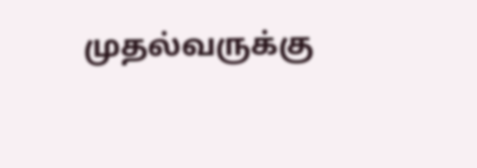முதல்வருக்கு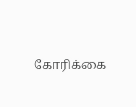கோரிக்கை